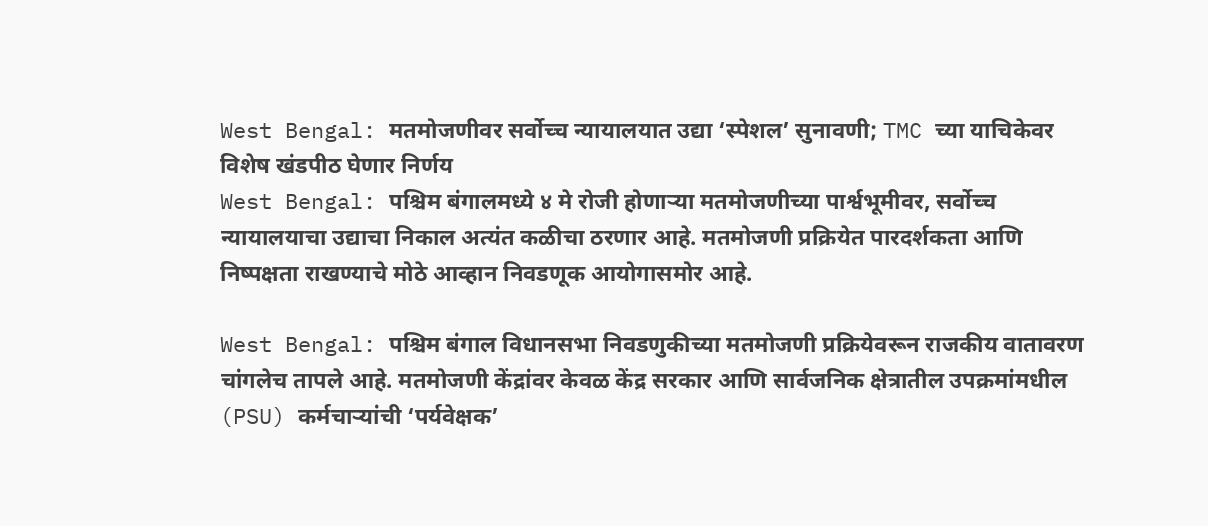West Bengal: मतमोजणीवर सर्वोच्च न्यायालयात उद्या ‘स्पेशल’ सुनावणी; TMC च्या याचिकेवर विशेष खंडपीठ घेणार निर्णय
West Bengal: पश्चिम बंगालमध्ये ४ मे रोजी होणाऱ्या मतमोजणीच्या पार्श्वभूमीवर, सर्वोच्च न्यायालयाचा उद्याचा निकाल अत्यंत कळीचा ठरणार आहे. मतमोजणी प्रक्रियेत पारदर्शकता आणि निष्पक्षता राखण्याचे मोठे आव्हान निवडणूक आयोगासमोर आहे.

West Bengal: पश्चिम बंगाल विधानसभा निवडणुकीच्या मतमोजणी प्रक्रियेवरून राजकीय वातावरण चांगलेच तापले आहे. मतमोजणी केंद्रांवर केवळ केंद्र सरकार आणि सार्वजनिक क्षेत्रातील उपक्रमांमधील (PSU) कर्मचाऱ्यांची ‘पर्यवेक्षक’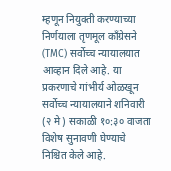म्हणून नियुक्ती करण्याच्या निर्णयाला तृणमूल काँग्रेसने (TMC) सर्वोच्च न्यायालयात आव्हान दिले आहे. या प्रकरणाचे गांभीर्य ओळखून सर्वोच्च न्यायालयाने शनिवारी (२ मे) सकाळी १०:३० वाजता विशेष सुनावणी घेण्याचे निश्चित केले आहे.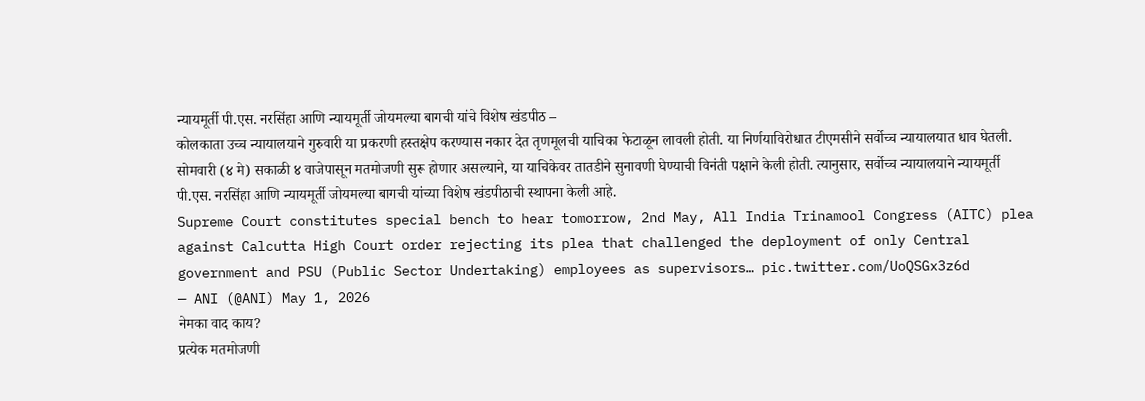न्यायमूर्ती पी.एस. नरसिंहा आणि न्यायमूर्ती जोयमल्या बागची यांचे विशेष खंडपीठ –
कोलकाता उच्च न्यायालयाने गुरुवारी या प्रकरणी हस्तक्षेप करण्यास नकार देत तृणमूलची याचिका फेटाळून लावली होती. या निर्णयाविरोधात टीएमसीने सर्वोच्च न्यायालयात धाव घेतली. सोमवारी (४ मे) सकाळी ४ वाजेपासून मतमोजणी सुरू होणार असल्याने, या याचिकेवर तातडीने सुनावणी घेण्याची विनंती पक्षाने केली होती. त्यानुसार, सर्वोच्च न्यायालयाने न्यायमूर्ती पी.एस. नरसिंहा आणि न्यायमूर्ती जोयमल्या बागची यांच्या विशेष खंडपीठाची स्थापना केली आहे.
Supreme Court constitutes special bench to hear tomorrow, 2nd May, All India Trinamool Congress (AITC) plea against Calcutta High Court order rejecting its plea that challenged the deployment of only Central government and PSU (Public Sector Undertaking) employees as supervisors… pic.twitter.com/UoQSGx3z6d
— ANI (@ANI) May 1, 2026
नेमका वाद काय?
प्रत्येक मतमोजणी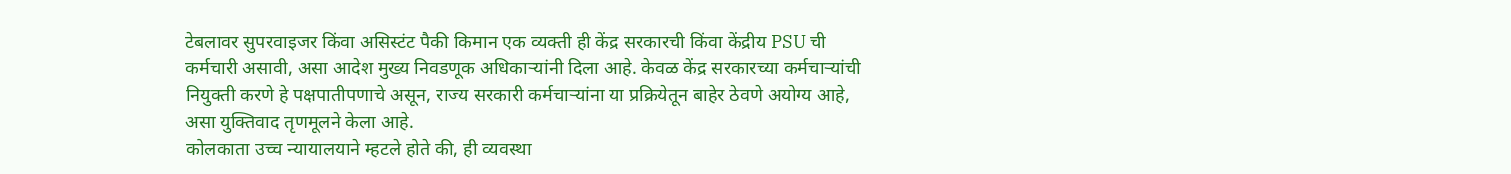टेबलावर सुपरवाइजर किंवा असिस्टंट पैकी किमान एक व्यक्ती ही केंद्र सरकारची किंवा केंद्रीय PSU ची कर्मचारी असावी, असा आदेश मुख्य निवडणूक अधिकाऱ्यांनी दिला आहे. केवळ केंद्र सरकारच्या कर्मचाऱ्यांची नियुक्ती करणे हे पक्षपातीपणाचे असून, राज्य सरकारी कर्मचाऱ्यांना या प्रक्रियेतून बाहेर ठेवणे अयोग्य आहे, असा युक्तिवाद तृणमूलने केला आहे.
कोलकाता उच्च न्यायालयाने म्हटले होते की, ही व्यवस्था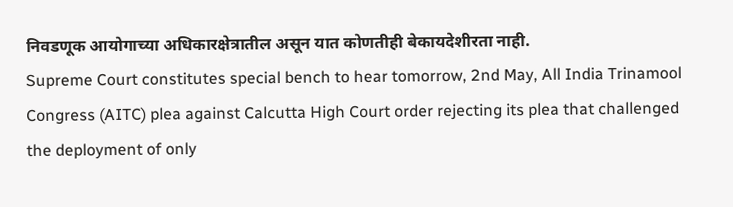निवडणूक आयोगाच्या अधिकारक्षेत्रातील असून यात कोणतीही बेकायदेशीरता नाही.
Supreme Court constitutes special bench to hear tomorrow, 2nd May, All India Trinamool Congress (AITC) plea against Calcutta High Court order rejecting its plea that challenged the deployment of only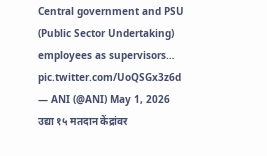Central government and PSU (Public Sector Undertaking) employees as supervisors… pic.twitter.com/UoQSGx3z6d
— ANI (@ANI) May 1, 2026
उद्या १५ मतदान केंद्रांवर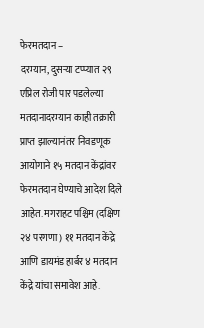फेरमतदान –
दरम्यान, दुसऱ्या टप्प्यात २९ एप्रिल रोजी पार पडलेल्या मतदानादरम्यान काही तक्रारी प्राप्त झाल्यानंतर निवडणूक आयोगाने १५ मतदान केंद्रांवर फेरमतदान घेण्याचे आदेश दिले आहेत. मगराहट पश्चिम (दक्षिण २४ परगणा) ११ मतदान केंद्रे आणि डायमंड हार्बर ४ मतदान केंद्रे यांचा समावेश आहे.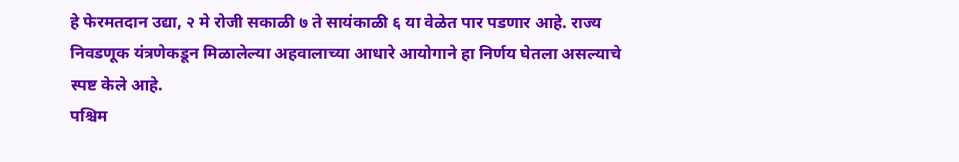हे फेरमतदान उद्या, २ मे रोजी सकाळी ७ ते सायंकाळी ६ या वेळेत पार पडणार आहे. राज्य निवडणूक यंत्रणेकडून मिळालेल्या अहवालाच्या आधारे आयोगाने हा निर्णय घेतला असल्याचे स्पष्ट केले आहे.
पश्चिम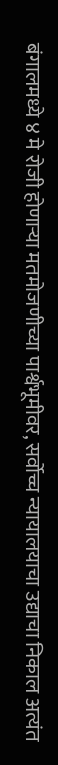बंगालमध्ये ४ मे रोजी होणाऱ्या मतमोजणीच्या पार्श्वभूमीवर, सर्वोच्च न्यायालयाचा उद्याचा निकाल अत्यंत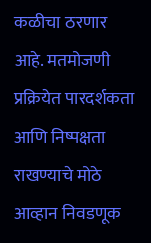कळीचा ठरणार आहे. मतमोजणी प्रक्रियेत पारदर्शकता आणि निष्पक्षता राखण्याचे मोठे आव्हान निवडणूक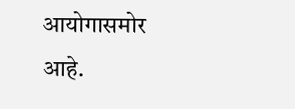आयोगासमोर आहे.